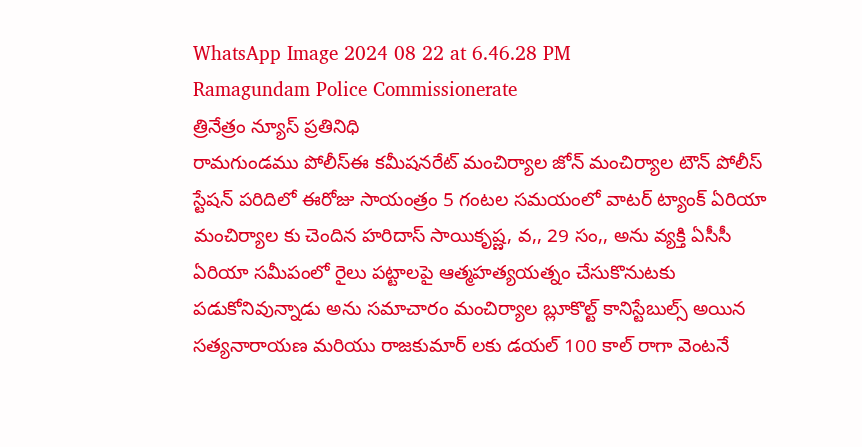WhatsApp Image 2024 08 22 at 6.46.28 PM
Ramagundam Police Commissionerate
త్రినేత్రం న్యూస్ ప్రతినిధి
రామగుండము పోలీస్ఈ కమీషనరేట్ మంచిర్యాల జోన్ మంచిర్యాల టౌన్ పోలీస్ స్టేషన్ పరిదిలో ఈరోజు సాయంత్రం 5 గంటల సమయంలో వాటర్ ట్యాంక్ ఏరియా మంచిర్యాల కు చెందిన హరిదాస్ సాయికృష్ణ, వ,, 29 సం,, అను వ్యక్తి ఏసీసీ ఏరియా సమీపంలో రైలు పట్టాలపై ఆత్మహత్యయత్నం చేసుకొనుటకు పడుకోనివున్నాడు అను సమాచారం మంచిర్యాల బ్లూకొల్ట్ కానిస్టేబుల్స్ అయిన సత్యనారాయణ మరియు రాజకుమార్ లకు డయల్ 100 కాల్ రాగా వెంటనే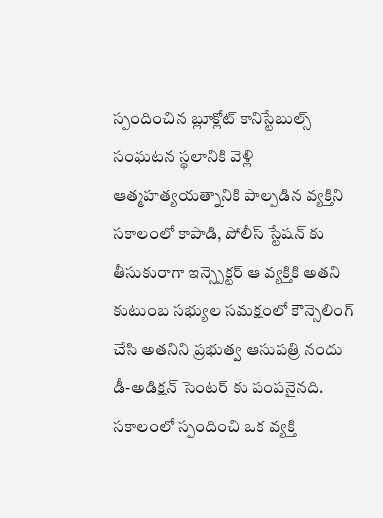స్పందించిన బ్లూక్లోట్ కానిస్టేబుల్స్ సంఘటన స్థలానికి వెళ్లి ఆత్మహత్యయత్నానికి పాల్పడిన వ్యక్తిని సకాలంలో కాపాడి, పోలీస్ స్టేషన్ కు తీసుకురాగా ఇన్స్పెక్టర్ ఆ వ్యక్తికి అతని కుటుంబ సభ్యుల సమక్షంలో కౌన్సెలింగ్ చేసి అతనిని ప్రభుత్వ ఆసుపత్రి నందు డీ-అడిక్షన్ సెంటర్ కు పంపనైనది. సకాలంలో స్పందించి ఒక వ్యక్తి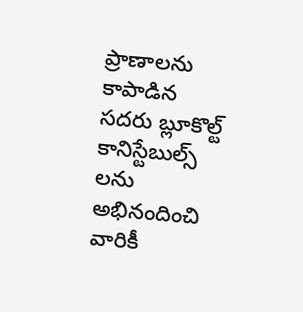ప్రాణాలను కాపాడిన సదరు బ్లూకొల్ట్ కానిస్టేబుల్స్ లను అభినందించి వారికీ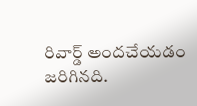రివార్డ్ అందచేయడం జరిగినది.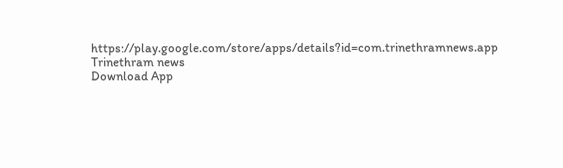https://play.google.com/store/apps/details?id=com.trinethramnews.app
Trinethram news
Download App